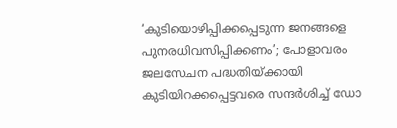‘കുടിയൊഴിപ്പിക്കപ്പെടുന്ന ജനങ്ങളെ പുനരധിവസിപ്പിക്കണം’; പോളാവരം ജലസേചന പദ്ധതിയ്ക്കായി കുടിയിറക്കപ്പെട്ടവരെ സന്ദർശിച്ച് ഡോ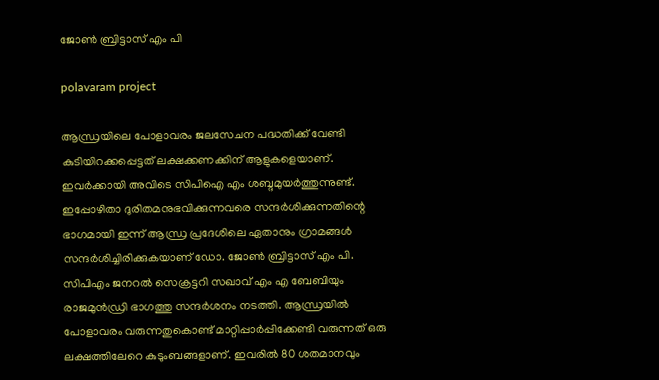ജോൺ ബ്രിട്ടാസ് എം പി

polavaram project

ആന്ധ്രയിലെ പോളാവരം ജലസേചന പദ്ധതിക്ക് വേണ്ടി കുടിയിറക്കപ്പെട്ടത് ലക്ഷക്കണക്കിന് ആളുകളെയാണ്. ഇവർക്കായി അവിടെ സിപിഐ എം ശബ്ദമുയർത്തുന്നുണ്ട്. ഇപ്പോഴിതാ ദുരിതമനുഭവിക്കുന്നവരെ സന്ദർശിക്കുന്നതിന്റെ ഭാഗമായി ഇന്ന് ആന്ധ്ര പ്രദേശിലെ ഏതാനും ഗ്രാമങ്ങൾ സന്ദർശിച്ചിരിക്കുകയാണ് ഡോ. ജോൺ ബ്രിട്ടാസ് എം പി. സിപിഎം ജനറൽ സെക്രട്ടറി സഖാവ് എം എ ബേബിയും രാജമുൻഡ്രി ഭാഗത്തു സന്ദർശനം നടത്തി. ആന്ധ്രയിൽ പോളാവരം വരുന്നതുകൊണ്ട് മാറ്റിപ്പാർപ്പിക്കേണ്ടി വരുന്നത് ഒരു ലക്ഷത്തിലേറെ കുടുംബങ്ങളാണ്. ഇവരിൽ 80 ശതമാനവും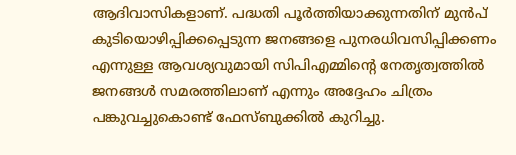ആദിവാസികളാണ്. പദ്ധതി പൂർത്തിയാക്കുന്നതിന് മുൻപ് കുടിയൊഴിപ്പിക്കപ്പെടുന്ന ജനങ്ങളെ പുനരധിവസിപ്പിക്കണം എന്നുള്ള ആവശ്യവുമായി സിപിഎമ്മിന്റെ നേതൃത്വത്തിൽ ജനങ്ങൾ സമരത്തിലാണ് എന്നും അദ്ദേഹം ചിത്രം പങ്കുവച്ചുകൊണ്ട് ഫേസ്ബുക്കിൽ കുറിച്ചു.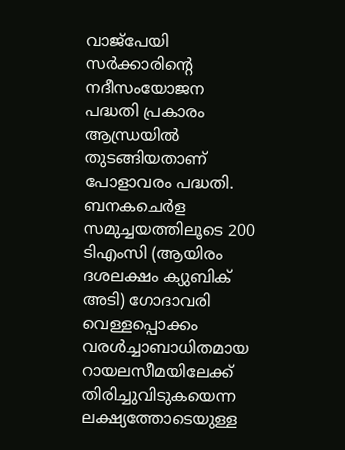വാജ്‌പേയി സര്‍ക്കാരിന്റെ നദീസംയോജന പദ്ധതി പ്രകാരം ആന്ധ്രയില്‍ തുടങ്ങിയതാണ് പോളാവരം പദ്ധതി. ബനകചെർള സമുച്ചയത്തിലൂടെ 200 ടിഎംസി (ആയിരം ദശലക്ഷം ക്യുബിക് അടി) ഗോദാവരി വെള്ളപ്പൊക്കം വരൾച്ചാബാധിതമായ റായലസീമയിലേക്ക് തിരിച്ചുവിടുകയെന്ന ലക്ഷ്യത്തോടെയുള്ള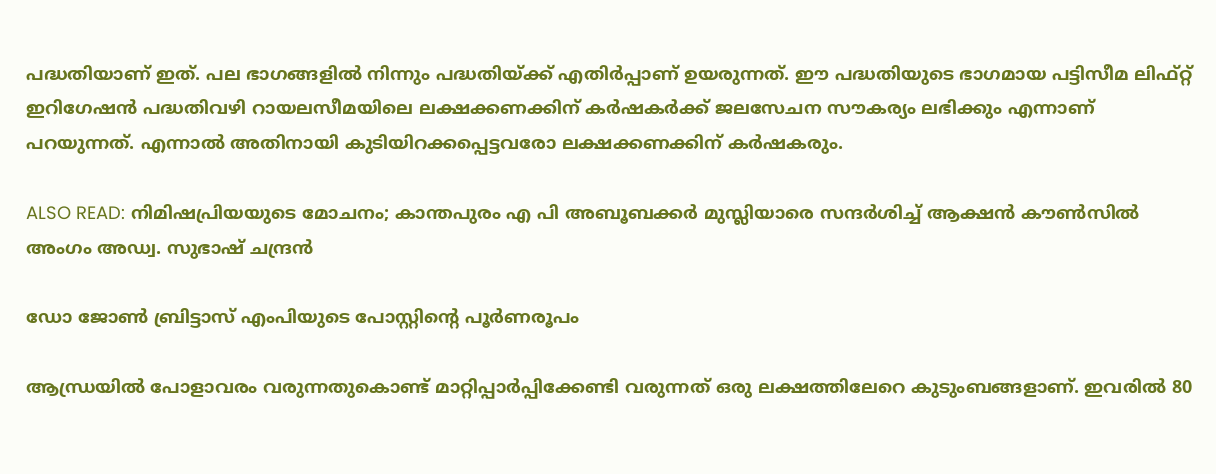പദ്ധതിയാണ് ഇത്. പല ഭാഗങ്ങളിൽ നിന്നും പദ്ധതിയ്ക്ക് എതിർപ്പാണ് ഉയരുന്നത്. ഈ പദ്ധതിയുടെ ഭാഗമായ പട്ടിസീമ ലിഫ്റ്റ് ഇറിഗേഷന്‍ പദ്ധതിവഴി റായലസീമയിലെ ലക്ഷക്കണക്കിന് കര്‍ഷകര്‍ക്ക് ജലസേചന സൗകര്യം ലഭിക്കും എന്നാണ് പറയുന്നത്. എന്നാൽ അതിനായി കുടിയിറക്കപ്പെട്ടവരോ ലക്ഷക്കണക്കിന് കർഷകരും.

ALSO READ: നിമിഷപ്രിയയുടെ മോചനം; കാന്തപുരം എ പി അബൂബക്കർ മുസ്ലിയാരെ സന്ദർശിച്ച് ആക്ഷൻ കൗൺസിൽ അംഗം അഡ്വ. സുഭാഷ് ചന്ദ്രൻ

ഡോ ജോൺ ബ്രിട്ടാസ് എംപിയുടെ പോസ്റ്റിന്റെ പൂർണരൂപം

ആന്ധ്രയിൽ പോളാവരം വരുന്നതുകൊണ്ട് മാറ്റിപ്പാർപ്പിക്കേണ്ടി വരുന്നത് ഒരു ലക്ഷത്തിലേറെ കുടുംബങ്ങളാണ്. ഇവരിൽ 80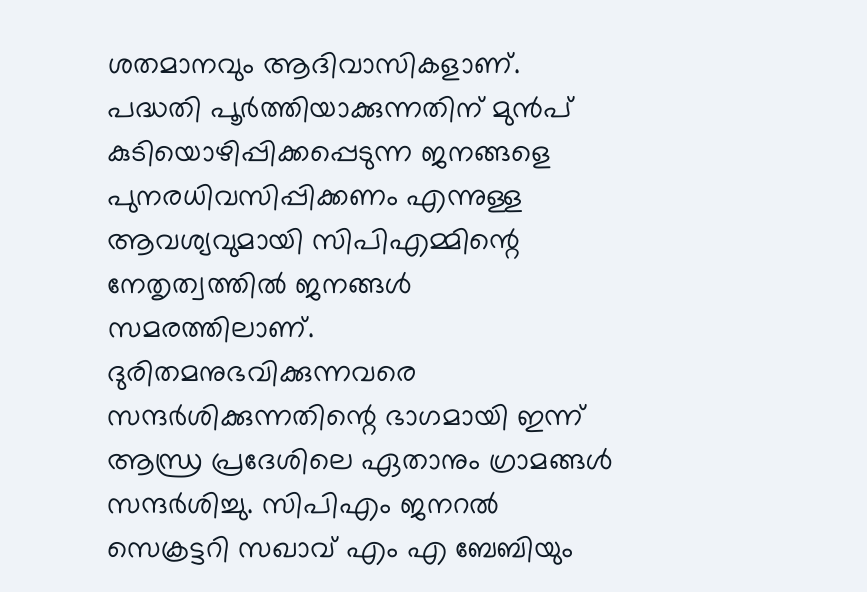ശതമാനവും ആദിവാസികളാണ്. പദ്ധതി പൂർത്തിയാക്കുന്നതിന് മുൻപ് കുടിയൊഴിപ്പിക്കപ്പെടുന്ന ജനങ്ങളെ പുനരധിവസിപ്പിക്കണം എന്നുള്ള ആവശ്യവുമായി സിപിഎമ്മിന്റെ നേതൃത്വത്തിൽ ജനങ്ങൾ സമരത്തിലാണ്. ദുരിതമനുഭവിക്കുന്നവരെ സന്ദർശിക്കുന്നതിന്റെ ഭാഗമായി ഇന്ന് ആന്ധ്ര പ്രദേശിലെ ഏതാനും ഗ്രാമങ്ങൾ സന്ദർശിച്ചു. സിപിഎം ജനറൽ സെക്രട്ടറി സഖാവ് എം എ ബേബിയും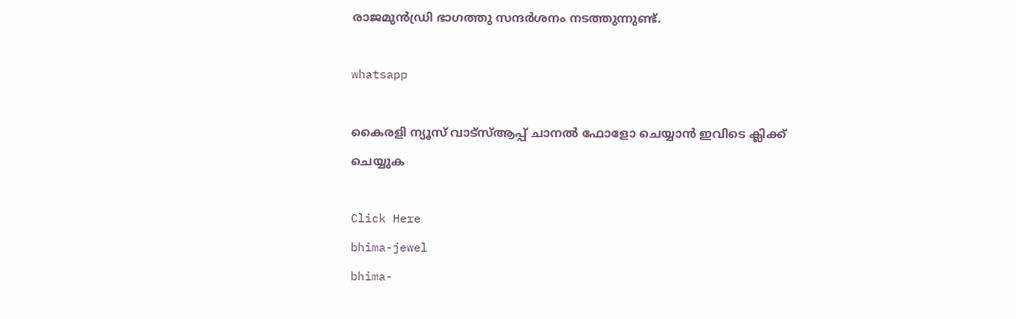രാജമുൻഡ്രി ഭാഗത്തു സന്ദർശനം നടത്തുന്നുണ്ട്.

whatsapp

കൈരളി ന്യൂസ് വാട്‌സ്ആപ്പ് ചാനല്‍ ഫോളോ ചെയ്യാന്‍ ഇവിടെ ക്ലിക്ക് ചെയ്യുക

Click Here
bhima-jewel
bhima-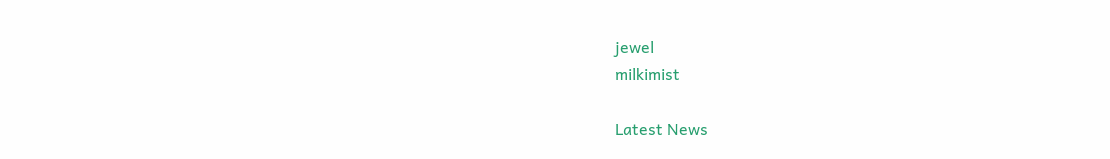jewel
milkimist

Latest News